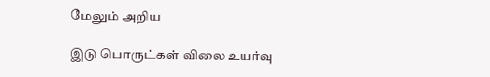மேலும் அறிய

இடு பொருட்கள் விலை உயர்வு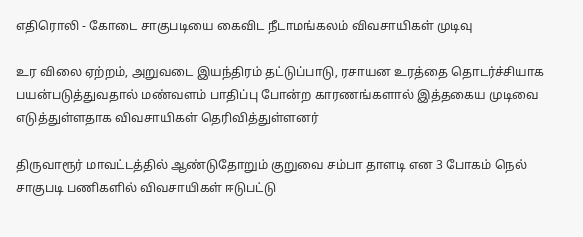எதிரொலி - கோடை சாகுபடியை கைவிட நீடாமங்கலம் விவசாயிகள் முடிவு

உர விலை ஏற்றம், அறுவடை இயந்திரம் தட்டுப்பாடு, ரசாயன உரத்தை தொடர்ச்சியாக பயன்படுத்துவதால் மண்வளம் பாதிப்பு போன்ற காரணங்களால் இத்தகைய முடிவை எடுத்துள்ளதாக விவசாயிகள் தெரிவித்துள்ளனர்

திருவாரூர் மாவட்டத்தில் ஆண்டுதோறும் குறுவை சம்பா தாளடி என 3 போகம் நெல் சாகுபடி பணிகளில் விவசாயிகள் ஈடுபட்டு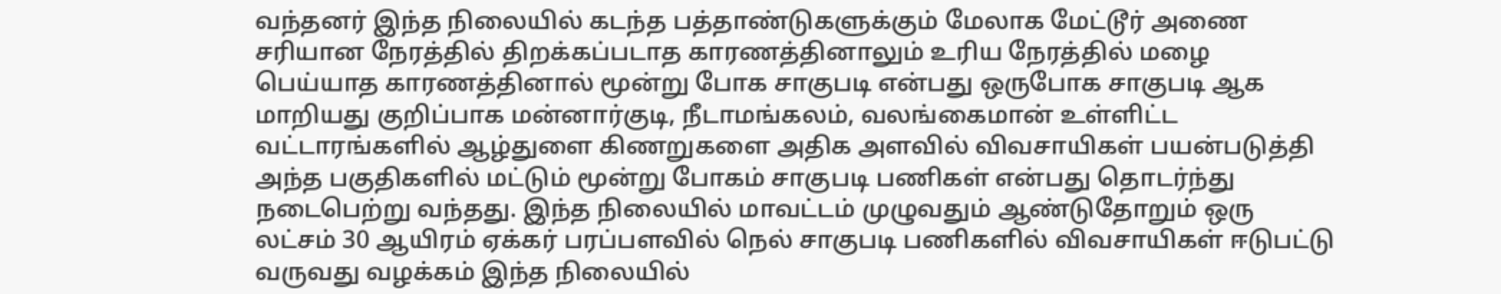வந்தனர் இந்த நிலையில் கடந்த பத்தாண்டுகளுக்கும் மேலாக மேட்டூர் அணை சரியான நேரத்தில் திறக்கப்படாத காரணத்தினாலும் உரிய நேரத்தில் மழை பெய்யாத காரணத்தினால் மூன்று போக சாகுபடி என்பது ஒருபோக சாகுபடி ஆக மாறியது குறிப்பாக மன்னார்குடி, நீடாமங்கலம், வலங்கைமான் உள்ளிட்ட வட்டாரங்களில் ஆழ்துளை கிணறுகளை அதிக அளவில் விவசாயிகள் பயன்படுத்தி அந்த பகுதிகளில் மட்டும் மூன்று போகம் சாகுபடி பணிகள் என்பது தொடர்ந்து நடைபெற்று வந்தது. இந்த நிலையில் மாவட்டம் முழுவதும் ஆண்டுதோறும் ஒரு லட்சம் 30 ஆயிரம் ஏக்கர் பரப்பளவில் நெல் சாகுபடி பணிகளில் விவசாயிகள் ஈடுபட்டு வருவது வழக்கம் இந்த நிலையில்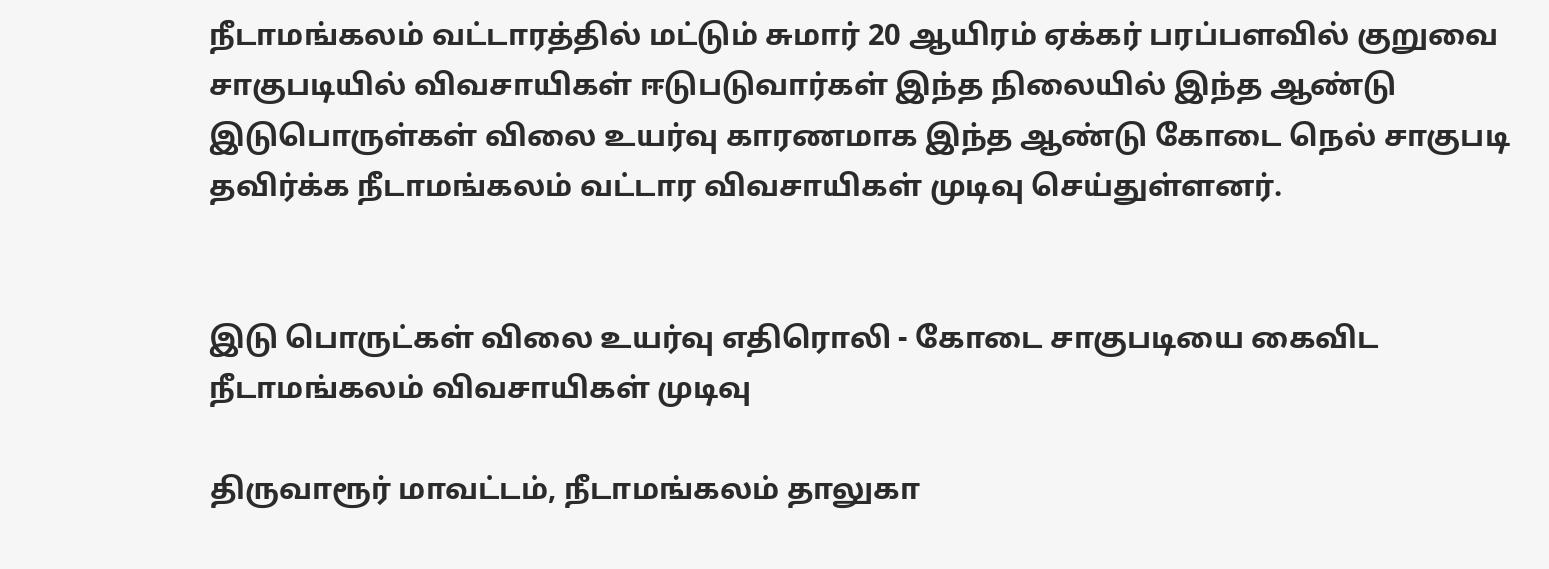நீடாமங்கலம் வட்டாரத்தில் மட்டும் சுமார் 20 ஆயிரம் ஏக்கர் பரப்பளவில் குறுவை சாகுபடியில் விவசாயிகள் ஈடுபடுவார்கள் இந்த நிலையில் இந்த ஆண்டு இடுபொருள்கள் விலை உயர்வு காரணமாக இந்த ஆண்டு கோடை நெல் சாகுபடி தவிர்க்க நீடாமங்கலம் வட்டார விவசாயிகள் முடிவு செய்துள்ளனர்.


இடு பொருட்கள் விலை உயர்வு எதிரொலி - கோடை சாகுபடியை கைவிட நீடாமங்கலம் விவசாயிகள் முடிவு

திருவாரூர் மாவட்டம், நீடாமங்கலம் தாலுகா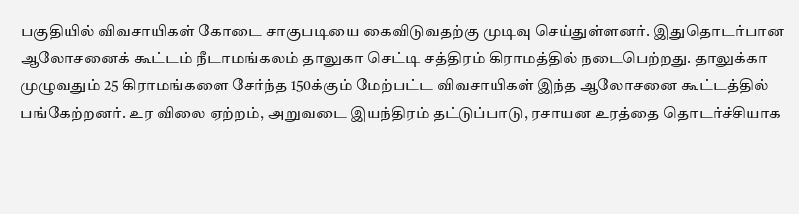பகுதியில் விவசாயிகள் கோடை சாகுபடியை கைவிடுவதற்கு முடிவு செய்துள்ளனர். இதுதொடர்பான ஆலோசனைக் கூட்டம் நீடாமங்கலம் தாலுகா செட்டி சத்திரம் கிராமத்தில் நடைபெற்றது. தாலுக்கா முழுவதும் 25 கிராமங்களை சேர்ந்த 150க்கும் மேற்பட்ட விவசாயிகள் இந்த ஆலோசனை கூட்டத்தில் பங்கேற்றனர். உர விலை ஏற்றம், அறுவடை இயந்திரம் தட்டுப்பாடு, ரசாயன உரத்தை தொடர்ச்சியாக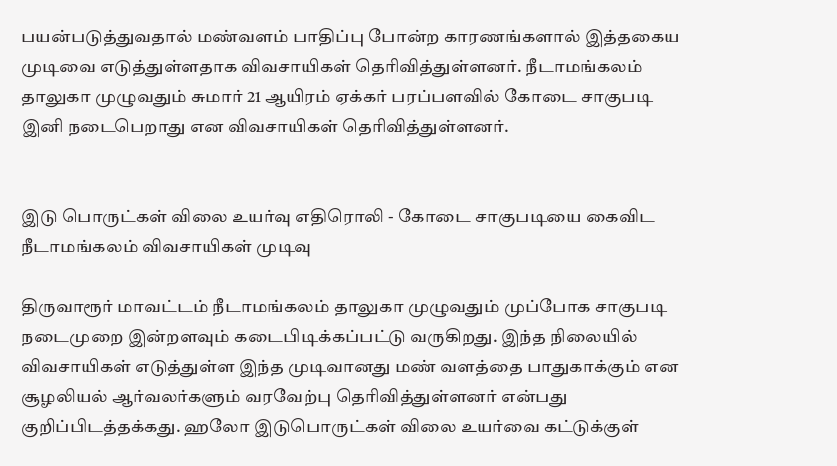பயன்படுத்துவதால் மண்வளம் பாதிப்பு போன்ற காரணங்களால் இத்தகைய முடிவை எடுத்துள்ளதாக விவசாயிகள் தெரிவித்துள்ளனர். நீடாமங்கலம் தாலுகா முழுவதும் சுமார் 21 ஆயிரம் ஏக்கர் பரப்பளவில் கோடை சாகுபடி இனி நடைபெறாது என விவசாயிகள் தெரிவித்துள்ளனர்.


இடு பொருட்கள் விலை உயர்வு எதிரொலி - கோடை சாகுபடியை கைவிட நீடாமங்கலம் விவசாயிகள் முடிவு

திருவாரூர் மாவட்டம் நீடாமங்கலம் தாலுகா முழுவதும் முப்போக சாகுபடி நடைமுறை இன்றளவும் கடைபிடிக்கப்பட்டு வருகிறது. இந்த நிலையில் விவசாயிகள் எடுத்துள்ள இந்த முடிவானது மண் வளத்தை பாதுகாக்கும் என சூழலியல் ஆர்வலர்களும் வரவேற்பு தெரிவித்துள்ளனர் என்பது குறிப்பிடத்தக்கது. ஹலோ இடுபொருட்கள் விலை உயர்வை கட்டுக்குள்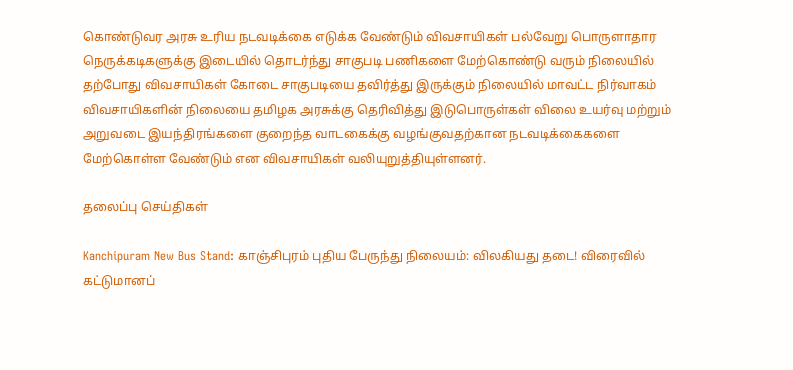கொண்டுவர அரசு உரிய நடவடிக்கை எடுக்க வேண்டும் விவசாயிகள் பல்வேறு பொருளாதார நெருக்கடிகளுக்கு இடையில் தொடர்ந்து சாகுபடி பணிகளை மேற்கொண்டு வரும் நிலையில் தற்போது விவசாயிகள் கோடை சாகுபடியை தவிர்த்து இருக்கும் நிலையில் மாவட்ட நிர்வாகம் விவசாயிகளின் நிலையை தமிழக அரசுக்கு தெரிவித்து இடுபொருள்கள் விலை உயர்வு மற்றும் அறுவடை இயந்திரங்களை குறைந்த வாடகைக்கு வழங்குவதற்கான நடவடிக்கைகளை மேற்கொள்ள வேண்டும் என விவசாயிகள் வலியுறுத்தியுள்ளனர்.

தலைப்பு செய்திகள்

Kanchipuram New Bus Stand: காஞ்சிபுரம் புதிய பேருந்து நிலையம்: விலகியது தடை! விரைவில் கட்டுமானப்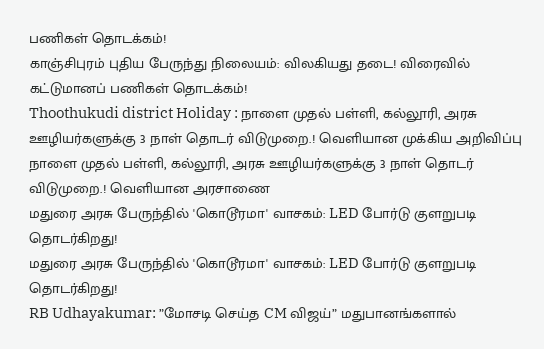பணிகள் தொடக்கம்!
காஞ்சிபுரம் புதிய பேருந்து நிலையம்: விலகியது தடை! விரைவில் கட்டுமானப் பணிகள் தொடக்கம்!
Thoothukudi district Holiday : நாளை முதல் பள்ளி, கல்லூரி, அரசு ஊழியர்களுக்கு 3 நாள் தொடர் விடுமுறை.! வெளியான முக்கிய அறிவிப்பு
நாளை முதல் பள்ளி, கல்லூரி, அரசு ஊழியர்களுக்கு 3 நாள் தொடர் விடுமுறை.! வெளியான அரசாணை
மதுரை அரசு பேருந்தில் 'கொடூரமா' வாசகம்: LED போர்டு குளறுபடி தொடர்கிறது!
மதுரை அரசு பேருந்தில் 'கொடூரமா' வாசகம்: LED போர்டு குளறுபடி தொடர்கிறது!
RB Udhayakumar: ”மோசடி செய்த CM விஜய்” மதுபானங்களால்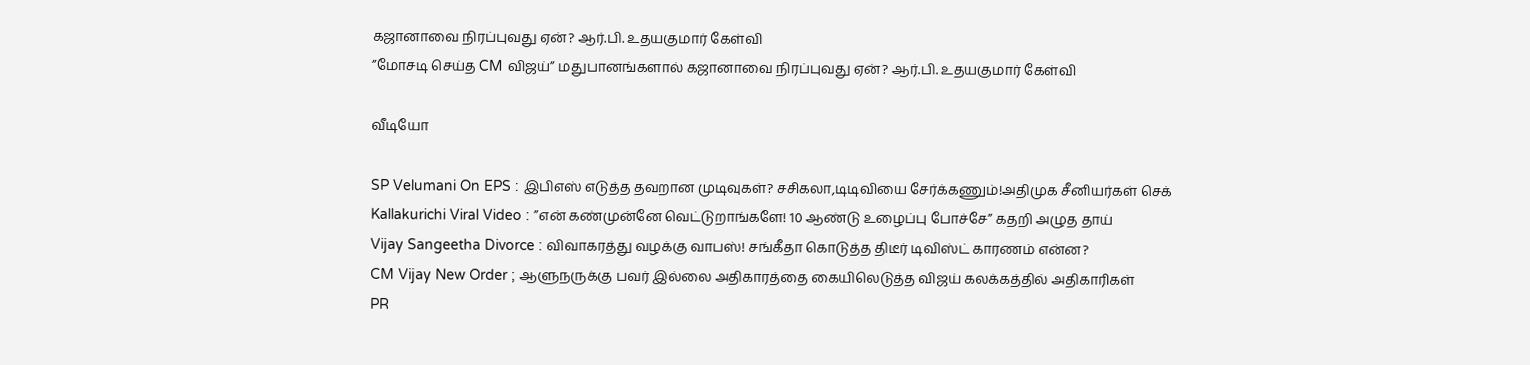கஜானாவை நிரப்புவது ஏன்? ஆர்.பி. உதயகுமார் கேள்வி
”மோசடி செய்த CM விஜய்” மதுபானங்களால் கஜானாவை நிரப்புவது ஏன்? ஆர்.பி. உதயகுமார் கேள்வி

வீடியோ

SP Velumani On EPS : இபிஎஸ் எடுத்த தவறான முடிவுகள்? சசிகலா,டிடிவியை சேர்க்கணும்!அதிமுக சீனியர்கள் செக்
Kallakurichi Viral Video : ”என் கண்முன்னே வெட்டுறாங்களே! 10 ஆண்டு உழைப்பு போச்சே” கதறி அழுத தாய்
Vijay Sangeetha Divorce : விவாகரத்து வழக்கு வாபஸ்! சங்கீதா கொடுத்த திடீர் டிவிஸ்ட் காரணம் என்ன?
CM Vijay New Order ; ஆளுநருக்கு பவர் இல்லை அதிகாரத்தை கையிலெடுத்த விஜய் கலக்கத்தில் அதிகாரிகள்
PR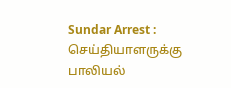Sundar Arrest : செய்தியாளருக்கு பாலியல்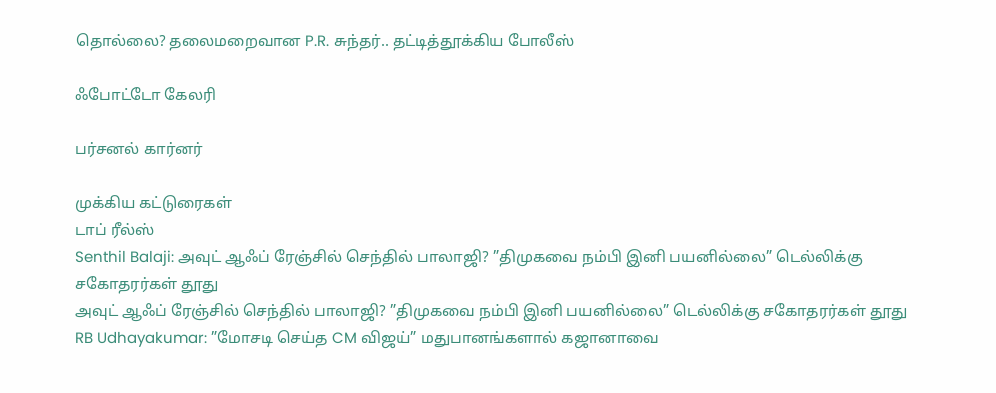தொல்லை? தலைமறைவான P.R. சுந்தர்.. தட்டித்தூக்கிய போலீஸ்

ஃபோட்டோ கேலரி

பர்சனல் கார்னர்

முக்கிய கட்டுரைகள்
டாப் ரீல்ஸ்
Senthil Balaji: அவுட் ஆஃப் ரேஞ்சில் செந்தில் பாலாஜி? ”திமுகவை நம்பி இனி பயனில்லை” டெல்லிக்கு சகோதரர்கள் தூது
அவுட் ஆஃப் ரேஞ்சில் செந்தில் பாலாஜி? ”திமுகவை நம்பி இனி பயனில்லை” டெல்லிக்கு சகோதரர்கள் தூது
RB Udhayakumar: ”மோசடி செய்த CM விஜய்” மதுபானங்களால் கஜானாவை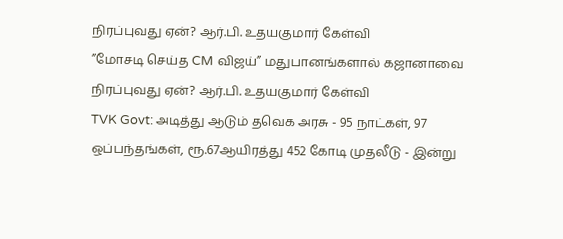நிரப்புவது ஏன்? ஆர்.பி. உதயகுமார் கேள்வி
”மோசடி செய்த CM விஜய்” மதுபானங்களால் கஜானாவை நிரப்புவது ஏன்? ஆர்.பி. உதயகுமார் கேள்வி
TVK Govt: அடித்து ஆடும் தவெக அரசு - 95 நாட்கள், 97 ஒப்பந்தங்கள், ரூ.67ஆயிரத்து 452 கோடி முதலீடு - இன்று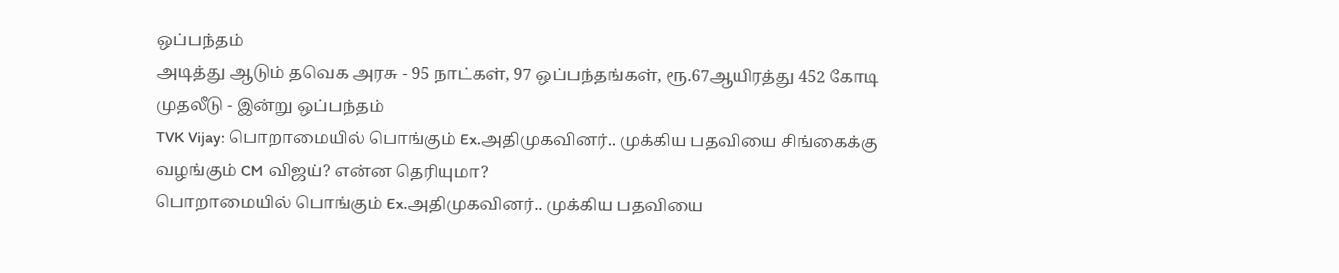ஒப்பந்தம்
அடித்து ஆடும் தவெக அரசு - 95 நாட்கள், 97 ஒப்பந்தங்கள், ரூ.67ஆயிரத்து 452 கோடி முதலீடு - இன்று ஒப்பந்தம்
TVK Vijay: பொறாமையில் பொங்கும் Ex.அதிமுகவினர்.. முக்கிய பதவியை சிங்கைக்கு வழங்கும் CM விஜய்? என்ன தெரியுமா?
பொறாமையில் பொங்கும் Ex.அதிமுகவினர்.. முக்கிய பதவியை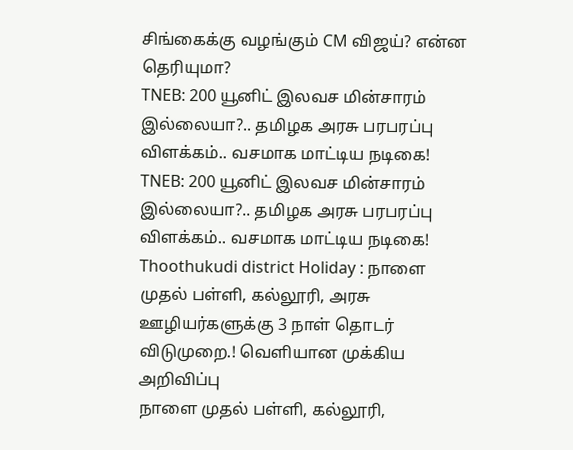சிங்கைக்கு வழங்கும் CM விஜய்? என்ன தெரியுமா?
TNEB: 200 யூனிட் இலவச மின்சாரம் இல்லையா?.. தமிழக அரசு பரபரப்பு விளக்கம்.. வசமாக மாட்டிய நடிகை!
TNEB: 200 யூனிட் இலவச மின்சாரம் இல்லையா?.. தமிழக அரசு பரபரப்பு விளக்கம்.. வசமாக மாட்டிய நடிகை!
Thoothukudi district Holiday : நாளை முதல் பள்ளி, கல்லூரி, அரசு ஊழியர்களுக்கு 3 நாள் தொடர் விடுமுறை.! வெளியான முக்கிய அறிவிப்பு
நாளை முதல் பள்ளி, கல்லூரி,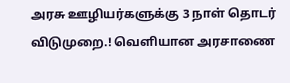அரசு ஊழியர்களுக்கு 3 நாள் தொடர் விடுமுறை.! வெளியான அரசாணை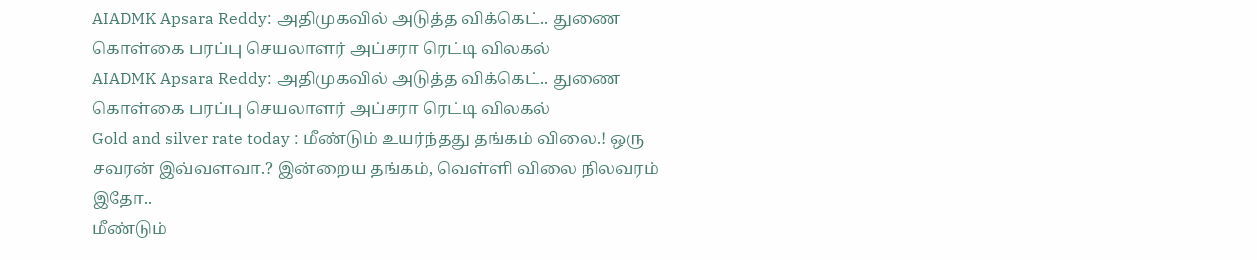AIADMK Apsara Reddy: அதிமுகவில் அடுத்த விக்கெட்.. துணை கொள்கை பரப்பு செயலாளர் அப்சரா ரெட்டி விலகல்
AIADMK Apsara Reddy: அதிமுகவில் அடுத்த விக்கெட்.. துணை கொள்கை பரப்பு செயலாளர் அப்சரா ரெட்டி விலகல்
Gold and silver rate today : மீண்டும் உயர்ந்தது தங்கம் விலை.! ஒரு சவரன் இவ்வளவா.? இன்றைய தங்கம், வெள்ளி விலை நிலவரம் இதோ..
மீண்டும்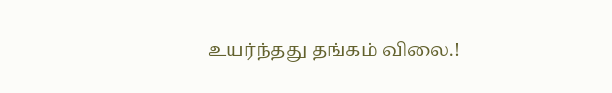உயர்ந்தது தங்கம் விலை.!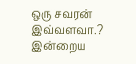ஒரு சவரன் இவ்வளவா.? இன்றைய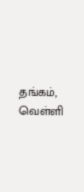தங்கம், வெள்ளி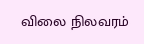விலை நிலவரம்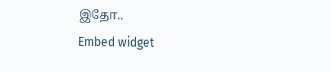இதோ..
Embed widget